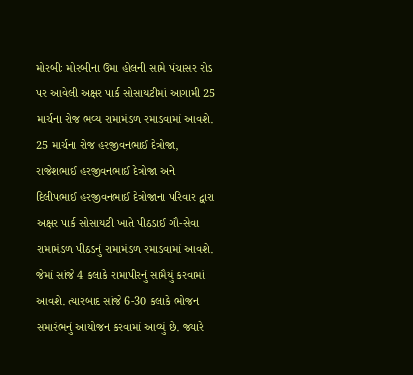મોરબીઃ મોરબીના ઉમા હોલની સામે પંચાસર રોડ પર આવેલી અક્ષર પાર્ક સોસાયટીમાં આગામી 25 માર્ચના રોજ ભવ્ય રામામંડળ રમાડવામાં આવશે. 25 માર્ચના રોજ હરજીવનભાઈ દેત્રોજા, રાજેશભાઈ હરજીવનભાઈ દેત્રોજા અને દિલીપભાઈ હરજીવનભાઈ દેત્રોજાના પરિવાર દ્વારા અક્ષર પાર્ક સોસાયટી ખાતે પીઠડાઈ ગૌ-સેવા રામામંડળ પીઠડનું રામામંડળ રમાડવામાં આવશે. જેમાં સાંજે 4 કલાકે રામાપીરનું સામૈયું કરવામાં આવશે. ત્યારબાદ સાંજે 6-30 કલાકે ભોજન સમારંભનું આયોજન કરવામાં આવ્યું છે. જ્યારે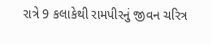રાત્રે 9 કલાકેથી રામપીરનું જીવન ચરિત્ર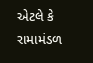એટલે કે રામામંડળ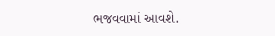ભજવવામાં આવશે.